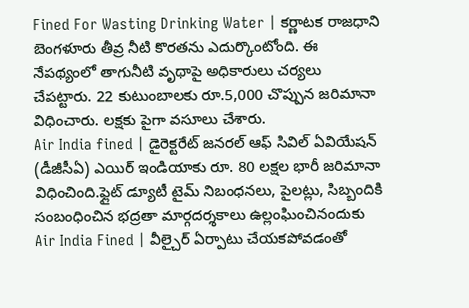Fined For Wasting Drinking Water | కర్ణాటక రాజధాని బెంగళూరు తీవ్ర నీటి కొరతను ఎదుర్కొంటోంది. ఈ నేపథ్యంలో తాగునీటి వృథాపై అధికారులు చర్యలు చేపట్టారు. 22 కుటుంబాలకు రూ.5,000 చొప్పున జరిమానా విధించారు. లక్షకు పైగా వసూలు చేశారు.
Air India fined | డైరెక్టరేట్ జనరల్ ఆఫ్ సివిల్ ఏవియేషన్ (డీజీసీఏ) ఎయిర్ ఇండియాకు రూ. 80 లక్షల భారీ జరిమానా విధించింది.ఫ్లైట్ డ్యూటీ టైమ్ నిబంధనలు, పైలట్లు, సిబ్బందికి సంబంధించిన భద్రతా మార్గదర్శకాలు ఉల్లంఘించినందుకు
Air India Fined | వీల్చైర్ ఏర్పాటు చేయకపోవడంతో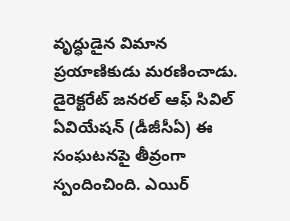వృద్ధుడైన విమాన ప్రయాణికుడు మరణించాడు. డైరెక్టరేట్ జనరల్ ఆఫ్ సివిల్ ఏవియేషన్ (డీజీసీఏ) ఈ సంఘటనపై తీవ్రంగా స్పందించింది. ఎయిర్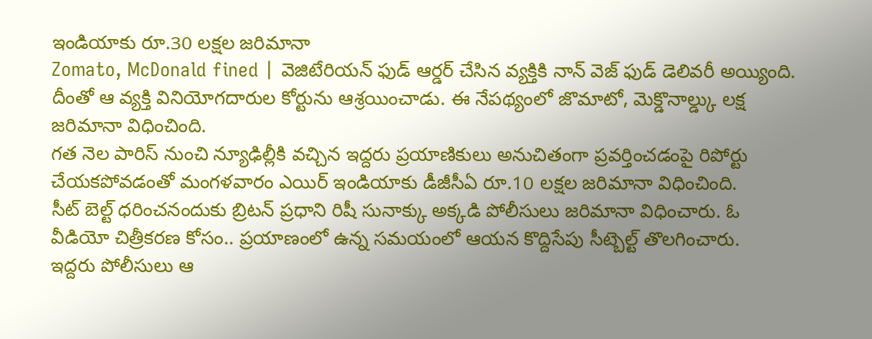ఇండియాకు రూ.30 లక్షల జరిమానా
Zomato, McDonald fined | వెజిటేరియన్ ఫుడ్ ఆర్డర్ చేసిన వ్యక్తికి నాన్ వెజ్ ఫుడ్ డెలివరీ అయ్యింది. దీంతో ఆ వ్యక్తి వినియోగదారుల కోర్టును ఆశ్రయించాడు. ఈ నేపథ్యంలో జొమాటో, మెక్డొనాల్డ్కు లక్ష జరిమానా విధించింది.
గత నెల పారిస్ నుంచి న్యూఢిల్లీకి వచ్చిన ఇద్దరు ప్రయాణికులు అనుచితంగా ప్రవర్తించడంపై రిపోర్టు చేయకపోవడంతో మంగళవారం ఎయిర్ ఇండియాకు డీజీసీఏ రూ.10 లక్షల జరిమానా విధించింది.
సీట్ బెల్ట్ ధరించనందుకు బ్రిటన్ ప్రధాని రిషీ సునాక్కు అక్కడి పోలీసులు జరిమానా విధించారు. ఓ వీడియో చిత్రీకరణ కోసం.. ప్రయాణంలో ఉన్న సమయంలో ఆయన కొద్దిసేపు సీట్బెల్ట్ తొలగించారు.
ఇద్దరు పోలీసులు ఆ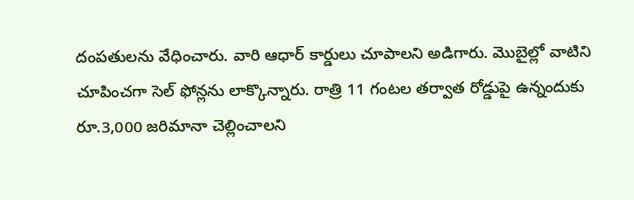దంపతులను వేధించారు. వారి ఆధార్ కార్డులు చూపాలని అడిగారు. మొబైల్లో వాటిని చూపించగా సెల్ ఫోన్లను లాక్కొన్నారు. రాత్రి 11 గంటల తర్వాత రోడ్డుపై ఉన్నందుకు రూ.3,000 జరిమానా చెల్లించాలని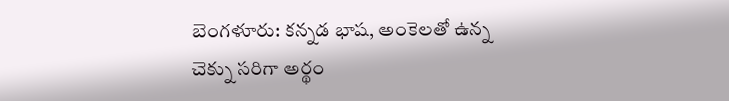బెంగళూరు: కన్నడ భాష, అంకెలతో ఉన్న చెక్ను సరిగా అర్థం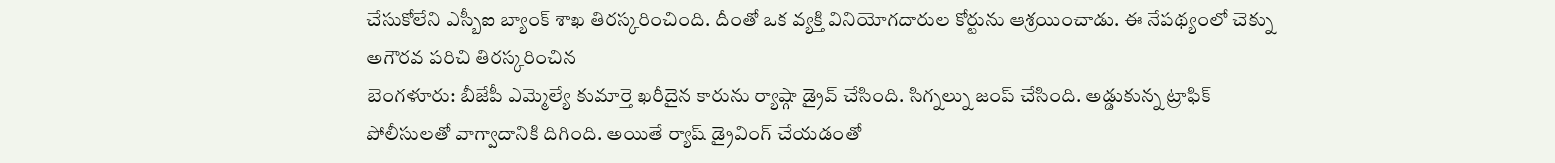చేసుకోలేని ఎస్బీఐ బ్యాంక్ శాఖ తిరస్కరించింది. దీంతో ఒక వ్యక్తి వినియోగదారుల కోర్టును ఆశ్రయించాడు. ఈ నేపథ్యంలో చెక్ను అగౌరవ పరిచి తిరస్కరించిన
బెంగళూరు: బీజేపీ ఎమ్మెల్యే కుమార్తె ఖరీదైన కారును ర్యాష్గా డ్రైవ్ చేసింది. సిగ్నల్ను జంప్ చేసింది. అడ్డుకున్న ట్రాఫిక్ పోలీసులతో వాగ్వాదానికి దిగింది. అయితే ర్యాష్ డ్రైవింగ్ చేయడంతో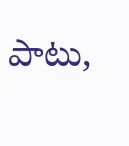పాటు,